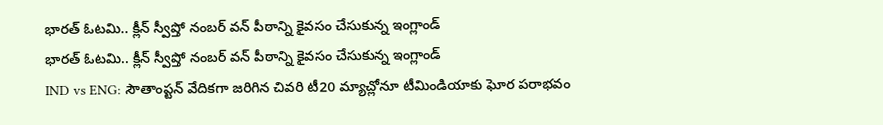భారత్ ఓటమి.. క్లీన్ స్వీప్తో నంబర్ వన్ పీఠాన్ని కైవసం చేసుకున్న ఇంగ్లాండ్
భారత్ ఓటమి.. క్లీన్ స్వీప్తో నంబర్ వన్ పీఠాన్ని కైవసం చేసుకున్న ఇంగ్లాండ్
IND vs ENG: సౌతాంప్టన్ వేదికగా జరిగిన చివరి టీ20 మ్యాచ్లోనూ టీమిండియాకు ఘోర పరాభవం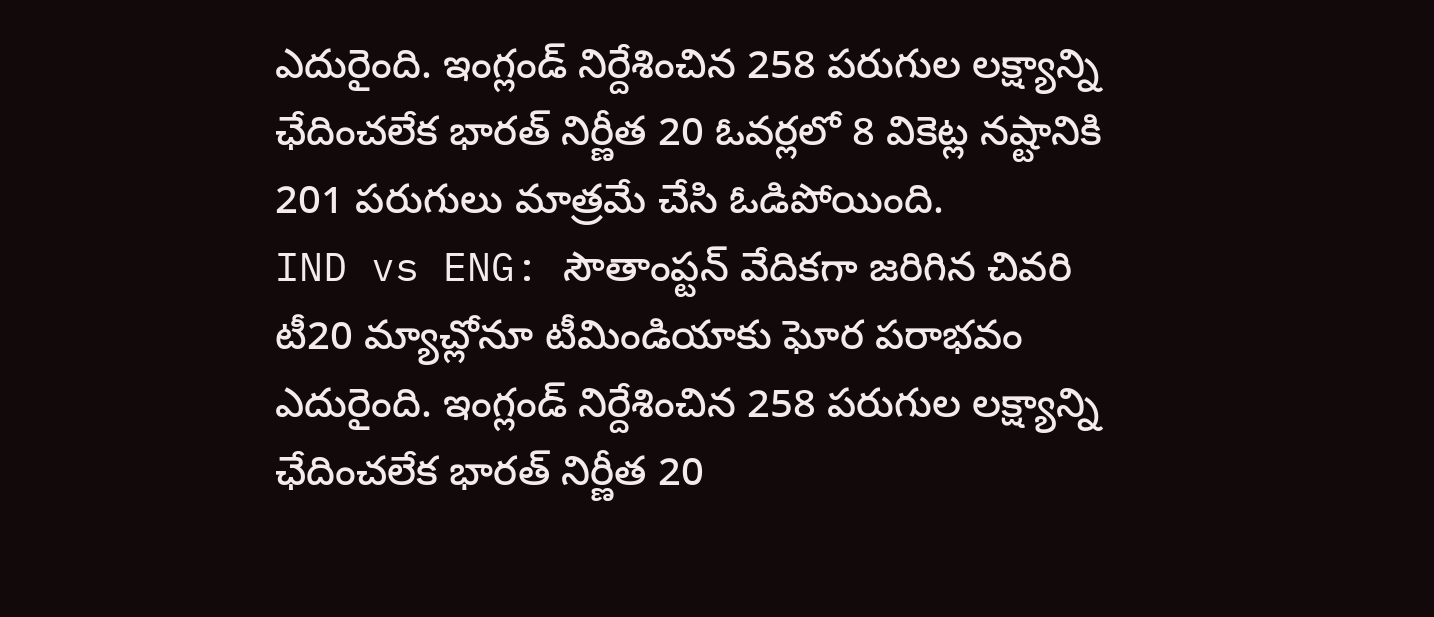ఎదురైంది. ఇంగ్లండ్ నిర్దేశించిన 258 పరుగుల లక్ష్యాన్ని ఛేదించలేక భారత్ నిర్ణీత 20 ఓవర్లలో 8 వికెట్ల నష్టానికి 201 పరుగులు మాత్రమే చేసి ఓడిపోయింది.
IND vs ENG: సౌతాంప్టన్ వేదికగా జరిగిన చివరి టీ20 మ్యాచ్లోనూ టీమిండియాకు ఘోర పరాభవం ఎదురైంది. ఇంగ్లండ్ నిర్దేశించిన 258 పరుగుల లక్ష్యాన్ని ఛేదించలేక భారత్ నిర్ణీత 20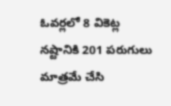ఓవర్లలో 8 వికెట్ల నష్టానికి 201 పరుగులు మాత్రమే చేసి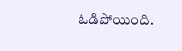ఓడిపోయింది.